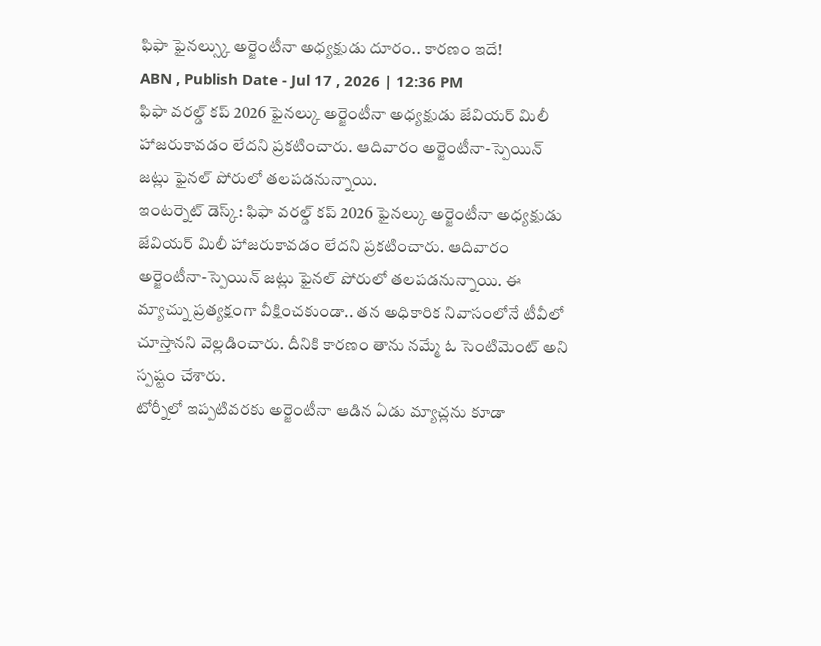ఫిఫా ఫైనల్స్కు అర్జెంటీనా అధ్యక్షుడు దూరం.. కారణం ఇదే!
ABN , Publish Date - Jul 17 , 2026 | 12:36 PM
ఫిఫా వరల్డ్ కప్ 2026 ఫైనల్కు అర్జెంటీనా అధ్యక్షుడు జేవియర్ మిలీ హాజరుకావడం లేదని ప్రకటించారు. ఆదివారం అర్జెంటీనా-స్పెయిన్ జట్లు ఫైనల్ పోరులో తలపడనున్నాయి.
ఇంటర్నెట్ డెస్క్: ఫిఫా వరల్డ్ కప్ 2026 ఫైనల్కు అర్జెంటీనా అధ్యక్షుడు జేవియర్ మిలీ హాజరుకావడం లేదని ప్రకటించారు. ఆదివారం అర్జెంటీనా-స్పెయిన్ జట్లు ఫైనల్ పోరులో తలపడనున్నాయి. ఈ మ్యాచ్ను ప్రత్యక్షంగా వీక్షించకుండా.. తన అధికారిక నివాసంలోనే టీవీలో చూస్తానని వెల్లడించారు. దీనికి కారణం తాను నమ్మే ఓ సెంటిమెంట్ అని స్పష్టం చేశారు.
టోర్నీలో ఇప్పటివరకు అర్జెంటీనా ఆడిన ఏడు మ్యాచ్లను కూడా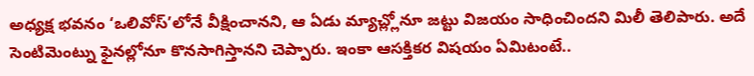అధ్యక్ష భవనం ‘ఒలివోస్’లోనే వీక్షించానని, ఆ ఏడు మ్యాచ్ల్లోనూ జట్టు విజయం సాధించిందని మిలీ తెలిపారు. అదే సెంటిమెంట్ను ఫైనల్లోనూ కొనసాగిస్తానని చెప్పారు. ఇంకా ఆసక్తికర విషయం ఏమిటంటే..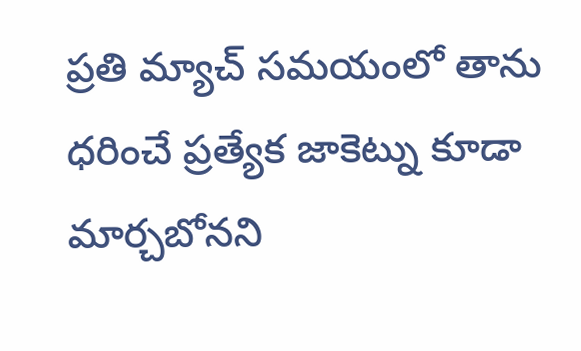ప్రతి మ్యాచ్ సమయంలో తాను ధరించే ప్రత్యేక జాకెట్ను కూడా మార్చబోనని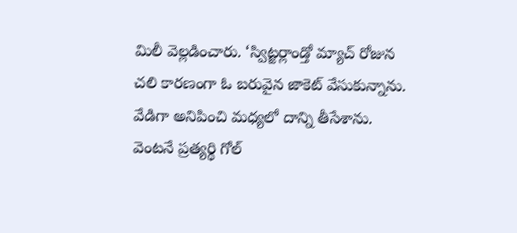మిలీ వెల్లడించారు. ‘స్విట్జర్లాండ్తో మ్యాచ్ రోజున చలి కారణంగా ఓ బరువైన జాకెట్ వేసుకున్నాను. వేడిగా అనిపించి మధ్యలో దాన్ని తీసేశాను. వెంటనే ప్రత్యర్థి గోల్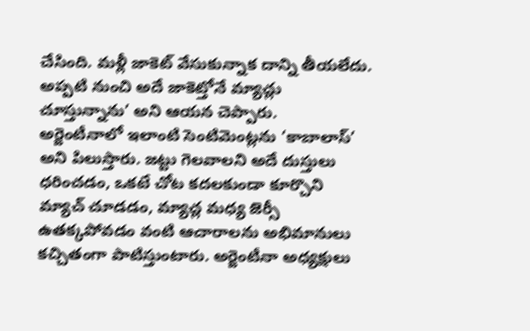చేసింది. మళ్లీ జాకెట్ వేసుకున్నాక దాన్ని తీయలేదు. అప్పటి నుంచి అదే జాకెట్తోనే మ్యాచ్లు చూస్తున్నాను’ అని ఆయన చెప్పారు.
అర్జెంటీనాలో ఇలాంటి సెంటిమెంట్లను ‘కాబాలాస్’ అని పిలుస్తారు. జట్టు గెలవాలని అదే దుస్తులు ధరించడం, ఒకటే చోట కదలకుండా కూర్చొని మ్యాచ్ చూడడం, మ్యాచ్ల మధ్య జెర్సీ ఉతక్కపోవడం వంటి ఆచారాలను అభిమానులు కచ్చితంగా పాటిస్తుంటారు. అర్జెంటీనా అధ్యక్షులు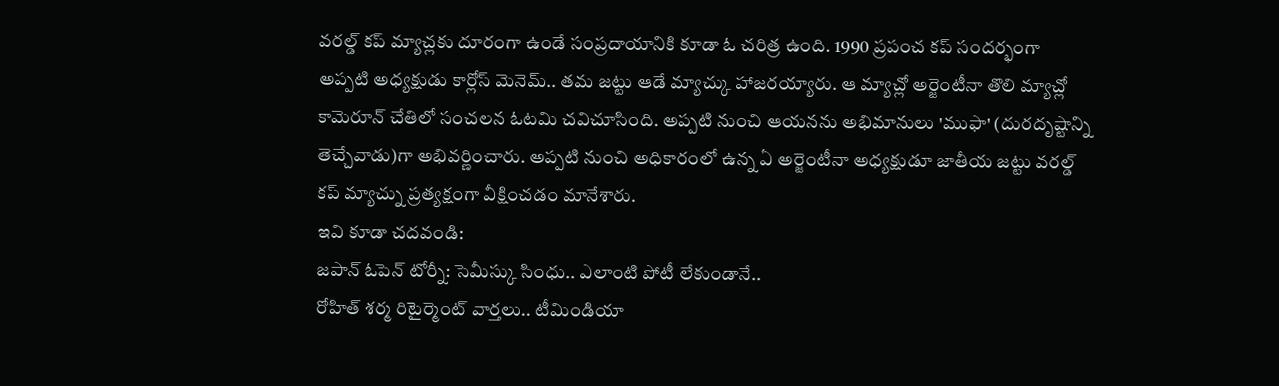వరల్డ్ కప్ మ్యాచ్లకు దూరంగా ఉండే సంప్రదాయానికి కూడా ఓ చరిత్ర ఉంది. 1990 ప్రపంచ కప్ సందర్భంగా అప్పటి అధ్యక్షుడు కార్లోస్ మెనెమ్.. తమ జట్టు ఆడే మ్యాచ్కు హాజరయ్యారు. ఆ మ్యాచ్లో అర్జెంటీనా తొలి మ్యాచ్లో కామెరూన్ చేతిలో సంచలన ఓటమి చవిచూసింది. అప్పటి నుంచి ఆయనను అభిమానులు 'ముఫా' (దురదృష్టాన్ని తెచ్చేవాడు)గా అభివర్ణించారు. అప్పటి నుంచి అధికారంలో ఉన్న ఏ అర్జెంటీనా అధ్యక్షుడూ జాతీయ జట్టు వరల్డ్ కప్ మ్యాచ్ను ప్రత్యక్షంగా వీక్షించడం మానేశారు.
ఇవి కూడా చదవండి:
జపాన్ ఓపెన్ టోర్నీ: సెమీస్కు సింధు.. ఎలాంటి పోటీ లేకుండానే..
రోహిత్ శర్మ రిటైర్మెంట్ వార్తలు.. టీమిండియా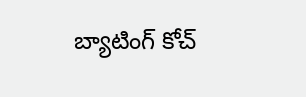బ్యాటింగ్ కోచ్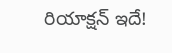రియాక్షన్ ఇదే!